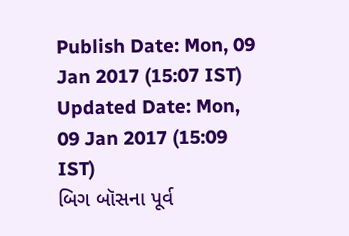Publish Date: Mon, 09 Jan 2017 (15:07 IST)
Updated Date: Mon, 09 Jan 2017 (15:09 IST)
બિગ બૉસના પૂર્વ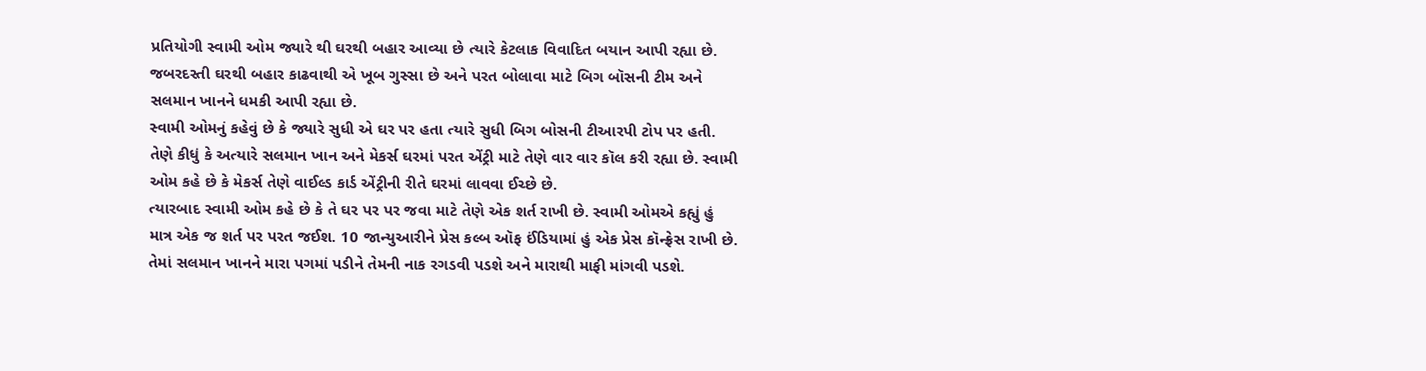પ્રતિયોગી સ્વામી ઓમ જ્યારે થી ઘરથી બહાર આવ્યા છે ત્યારે કેટલાક વિવાદિત બયાન આપી રહ્યા છે. જબરદસ્તી ઘરથી બહાર કાઢવાથી એ ખૂબ ગુસ્સા છે અને પરત બોલાવા માટે બિગ બૉસની ટીમ અને સલમાન ખાનને ધમકી આપી રહ્યા છે.
સ્વામી ઓમનું કહેવું છે કે જ્યારે સુધી એ ઘર પર હતા ત્યારે સુધી બિગ બોસની ટીઆરપી ટોપ પર હતી. તેણે કીધું કે અત્યારે સલમાન ખાન અને મેકર્સ ઘરમાં પરત એંટ્રી માટે તેણે વાર વાર કૉલ કરી રહ્યા છે. સ્વામી ઓમ કહે છે કે મેકર્સ તેણે વાઈલ્ડ કાર્ડ એંટ્રીની રીતે ઘરમાં લાવવા ઈચ્છે છે.
ત્યારબાદ સ્વામી ઓમ કહે છે કે તે ઘર પર પર જવા માટે તેણે એક શર્ત રાખી છે. સ્વામી ઓમએ કહ્યું હું માત્ર એક જ શર્ત પર પરત જઈશ. 10 જાન્યુઆરીને પ્રેસ કલ્બ ઑફ ઈંડિયામાં હું એક પ્રેસ કૉન્ફ્રેસ રાખી છે. તેમાં સલમાન ખાનને મારા પગમાં પડીને તેમની નાક રગડવી પડશે અને મારાથી માફી માંગવી પડશે.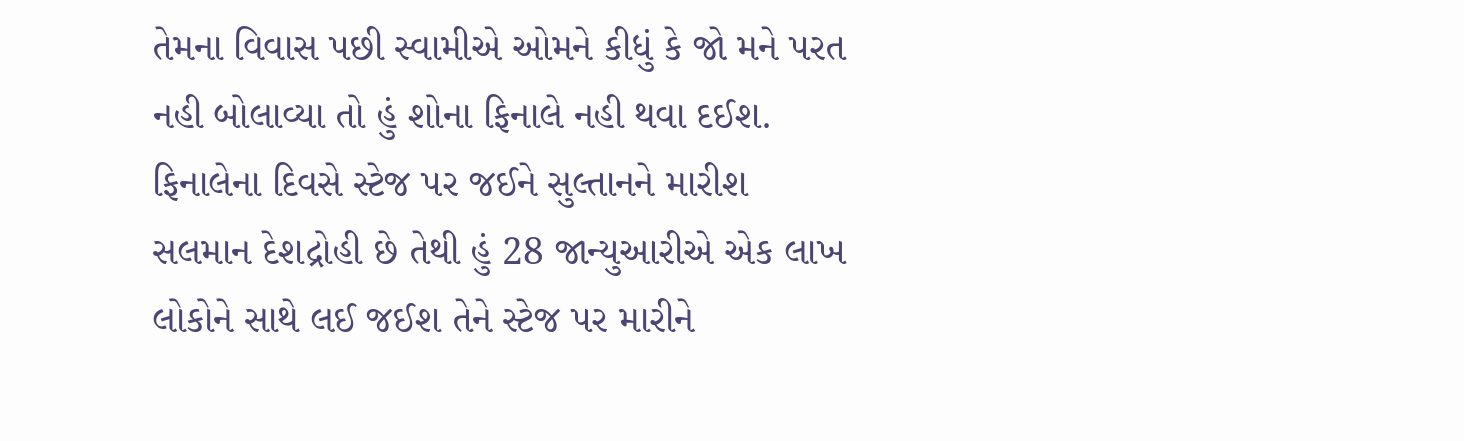તેમના વિવાસ પછી સ્વામીએ ઓમને કીધું કે જો મને પરત નહી બોલાવ્યા તો હું શોના ફિનાલે નહી થવા દઈશ. ફિનાલેના દિવસે સ્ટેજ પર જઈને સુલ્તાનને મારીશ
સલમાન દેશદ્રોહી છે તેથી હું 28 જાન્યુઆરીએ એક લાખ લોકોને સાથે લઈ જઈશ તેને સ્ટેજ પર મારીને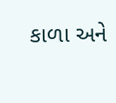કાળા અને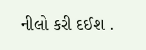નીલો કરી દઈશ .